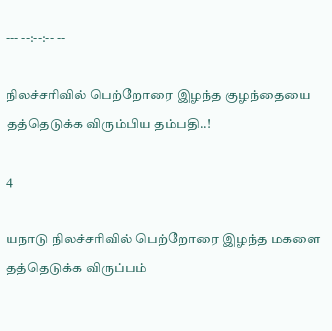--- --:--:-- --

நிலச்சரிவில் பெற்றோரை இழந்த குழந்தையை தத்தெடுக்க விரும்பிய தம்பதி..!

4

யநாடு நிலச்சரிவில் பெற்றோரை இழந்த மகளை தத்தெடுக்க விருப்பம்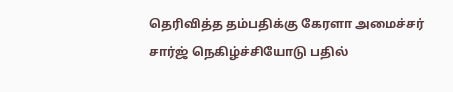தெரிவித்த தம்பதிக்கு கேரளா அமைச்சர் சார்ஜ் நெகிழ்ச்சியோடு பதில்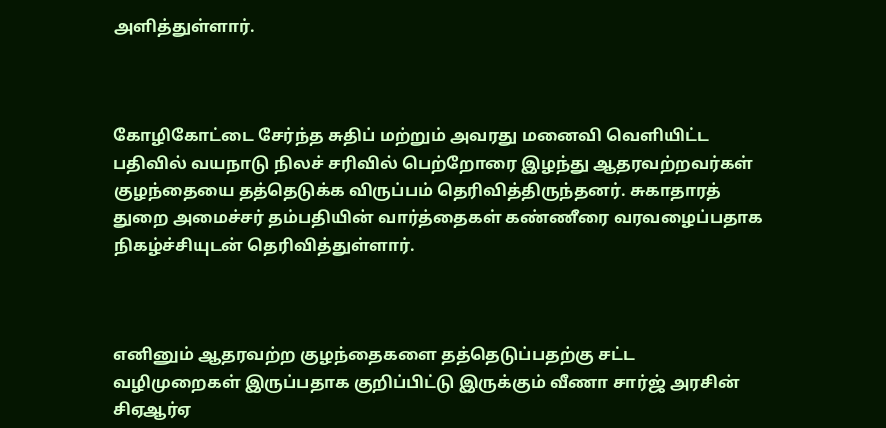அளித்துள்ளார்.



கோழிகோட்டை சேர்ந்த சுதிப் மற்றும் அவரது மனைவி வெளியிட்ட பதிவில் வயநாடு நிலச் சரிவில் பெற்றோரை இழந்து ஆதரவற்றவர்கள் குழந்தையை தத்தெடுக்க விருப்பம் தெரிவித்திருந்தனர். சுகாதாரத் துறை அமைச்சர் தம்பதியின் வார்த்தைகள் கண்ணீரை வரவழைப்பதாக நிகழ்ச்சியுடன் தெரிவித்துள்ளார்.



எனினும் ஆதரவற்ற குழந்தைகளை தத்தெடுப்பதற்கு சட்ட வழிமுறைகள் இருப்பதாக குறிப்பிட்டு இருக்கும் வீணா சார்ஜ் அரசின் சிஏஆர்ஏ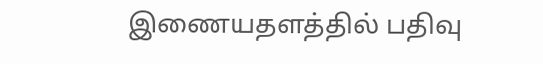இணையதளத்தில் பதிவு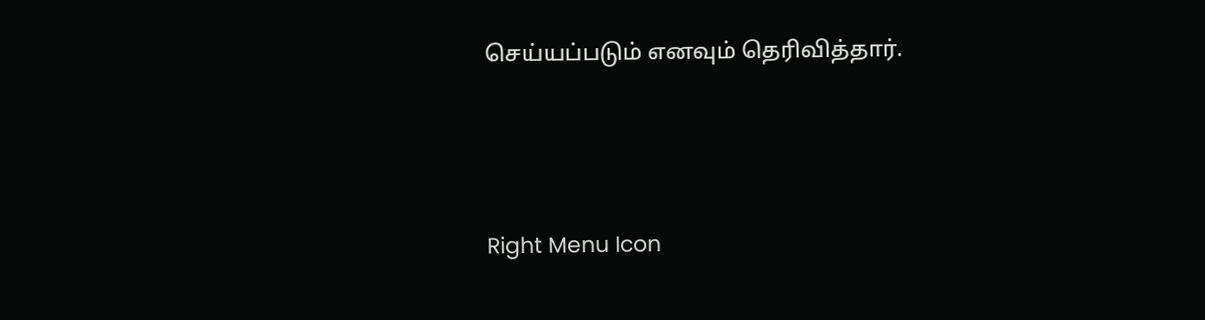செய்யப்படும் எனவும் தெரிவித்தார்.



Right Menu Icon